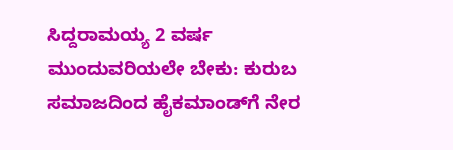ಸಿದ್ದರಾಮಯ್ಯ 2 ವರ್ಷ ಮುಂದುವರಿಯಲೇ ಬೇಕು: ಕುರುಬ ಸಮಾಜದಿಂದ ಹೈಕಮಾಂಡ್‌ಗೆ ನೇರ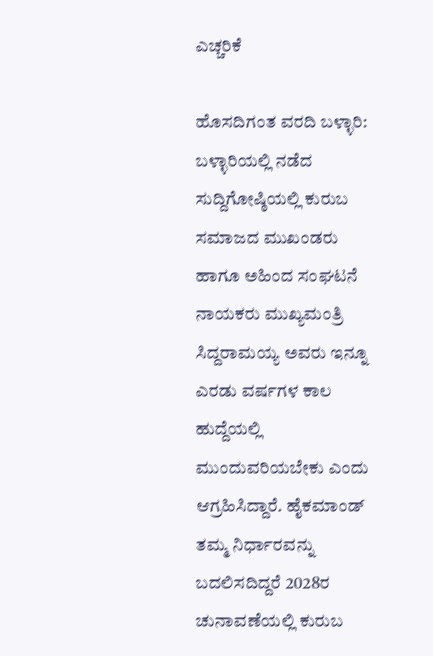ಎಚ್ಚರಿಕೆ

ಹೊಸದಿಗಂತ ವರದಿ ಬಳ್ಳಾರಿ: ಬಳ್ಳಾರಿಯಲ್ಲಿ ನಡೆದ ಸುದ್ದಿಗೋಷ್ಠಿಯಲ್ಲಿ ಕುರುಬ ಸಮಾಜದ ಮುಖಂಡರು ಹಾಗೂ ಅಹಿಂದ ಸಂಘಟನೆ ನಾಯಕರು ಮುಖ್ಯಮಂತ್ರಿ ಸಿದ್ದರಾಮಯ್ಯ ಅವರು ಇನ್ನೂ ಎರಡು ವರ್ಷಗಳ ಕಾಲ ಹುದ್ದೆಯಲ್ಲಿ ಮುಂದುವರಿಯಬೇಕು ಎಂದು ಆಗ್ರಹಿಸಿದ್ದಾರೆ. ಹೈಕಮಾಂಡ್ ತಮ್ಮ ನಿರ್ಧಾರವನ್ನು ಬದಲಿಸದಿದ್ದರೆ 2028ರ ಚುನಾವಣೆಯಲ್ಲಿ ಕುರುಬ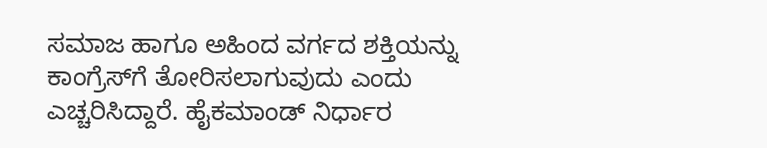ಸಮಾಜ ಹಾಗೂ ಅಹಿಂದ ವರ್ಗದ ಶಕ್ತಿಯನ್ನು ಕಾಂಗ್ರೆಸ್‌ಗೆ ತೋರಿಸಲಾಗುವುದು ಎಂದು ಎಚ್ಚರಿಸಿದ್ದಾರೆ. ಹೈಕಮಾಂಡ್ ನಿರ್ಧಾರ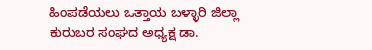ಹಿಂಪಡೆಯಲು ಒತ್ತಾಯ ಬಳ್ಳಾರಿ ಜಿಲ್ಲಾ ಕುರುಬರ ಸಂಘದ ಅಧ್ಯಕ್ಷ ಡಾ.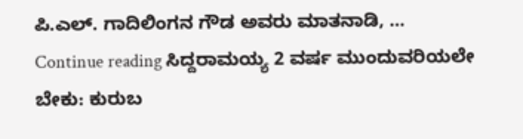ಪಿ.ಎಲ್. ಗಾದಿಲಿಂಗನ ಗೌಡ ಅವರು ಮಾತನಾಡಿ, … Continue reading ಸಿದ್ದರಾಮಯ್ಯ 2 ವರ್ಷ ಮುಂದುವರಿಯಲೇ ಬೇಕು: ಕುರುಬ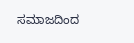ಸಮಾಜದಿಂದ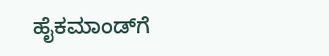ಹೈಕಮಾಂಡ್‌ಗೆ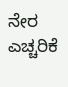ನೇರ ಎಚ್ಚರಿಕೆ